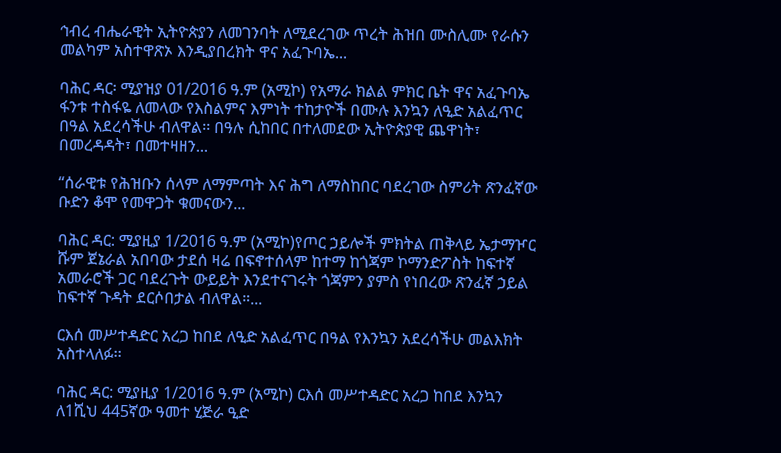ኅብረ ብሔራዊት ኢትዮጵያን ለመገንባት ለሚደረገው ጥረት ሕዝበ ሙስሊሙ የራሱን መልካም አስተዋጽኦ እንዲያበረክት ዋና አፈጉባኤ...

ባሕር ዳር፡ ሚያዝያ 01/2016 ዓ.ም (አሚኮ) የአማራ ክልል ምክር ቤት ዋና አፈጉባኤ ፋንቱ ተስፋዬ ለመላው የእስልምና እምነት ተከታዮች በሙሉ እንኳን ለዒድ አልፈጥር በዓል አደረሳችሁ ብለዋል፡፡ በዓሉ ሲከበር በተለመደው ኢትዮጵያዊ ጨዋነት፣ በመረዳዳት፣ በመተዛዘን...

“ሰራዊቱ የሕዝቡን ሰላም ለማምጣት እና ሕግ ለማስከበር ባደረገው ስምሪት ጽንፈኛው ቡድን ቆሞ የመዋጋት ቁመናውን...

ባሕር ዳር: ሚያዚያ 1/2016 ዓ.ም (አሚኮ)የጦር ኃይሎች ምክትል ጠቅላይ ኤታማዦር ሹም ጀኔራል አበባው ታደሰ ዛሬ በፍኖተሰላም ከተማ ከጎጃም ኮማንድፖስት ከፍተኛ አመራሮች ጋር ባደረጉት ውይይት እንደተናገሩት ጎጃምን ያምስ የነበረው ጽንፈኛ ኃይል ከፍተኛ ጉዳት ደርሶበታል ብለዋል።...

ርእሰ መሥተዳድር አረጋ ከበደ ለዒድ አልፈጥር በዓል የእንኳን አደረሳችሁ መልእክት አስተላለፉ፡፡

ባሕር ዳር: ሚያዚያ 1/2016 ዓ.ም (አሚኮ) ርእሰ መሥተዳድር አረጋ ከበደ እንኳን ለ1ሺህ 445ኛው ዓመተ ሂጅራ ዒድ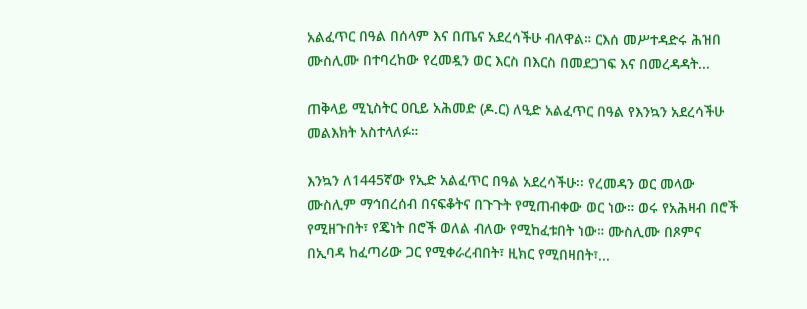አልፈጥር በዓል በሰላም እና በጤና አደረሳችሁ ብለዋል። ርእሰ መሥተዳድሩ ሕዝበ ሙስሊሙ በተባረከው የረመዷን ወር እርስ በእርስ በመደጋገፍ እና በመረዳዳት...

ጠቅላይ ሚኒስትር ዐቢይ አሕመድ (ዶ.ር) ለዒድ አልፈጥር በዓል የእንኳን አደረሳችሁ መልእክት አስተላለፉ።

እንኳን ለ1445ኛው የኢድ አልፈጥር በዓል አደረሳችሁ፡፡ የረመዳን ወር መላው ሙስሊም ማኅበረሰብ በናፍቆትና በጉጉት የሚጠብቀው ወር ነው። ወሩ የአሕዛብ በሮች የሚዘጉበት፣ የጄነት በሮች ወለል ብለው የሚከፈቱበት ነው። ሙስሊሙ በጾምና በኢባዳ ከፈጣሪው ጋር የሚቀራረብበት፣ ዚክር የሚበዛበት፣...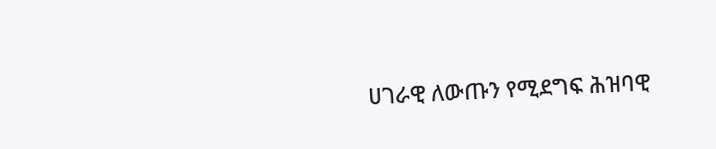ሀገራዊ ለውጡን የሚደግፍ ሕዝባዊ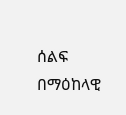ሰልፍ በማዕከላዊ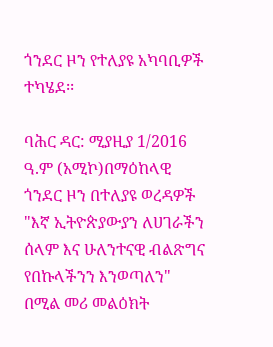ጎንደር ዞን የተለያዩ አካባቢዎች ተካሄደ፡፡

ባሕር ዳር: ሚያዚያ 1/2016 ዓ.ም (አሚኮ)በማዕከላዊ ጎንደር ዞን በተለያዩ ወረዳዎች "እኛ ኢትዮጵያውያን ለሀገራችን ሰላም እና ሁለንተናዊ ብልጽግና የበኩላችንን እንወጣለን" በሚል መሪ መልዕክት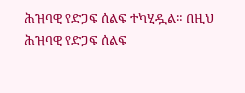ሕዝባዊ የድጋፍ ሰልፍ ተካሂዷል። በዚህ ሕዝባዊ የድጋፍ ሰልፍ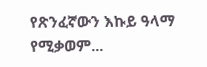የጽንፈኛውን እኩይ ዓላማ የሚቃወም...